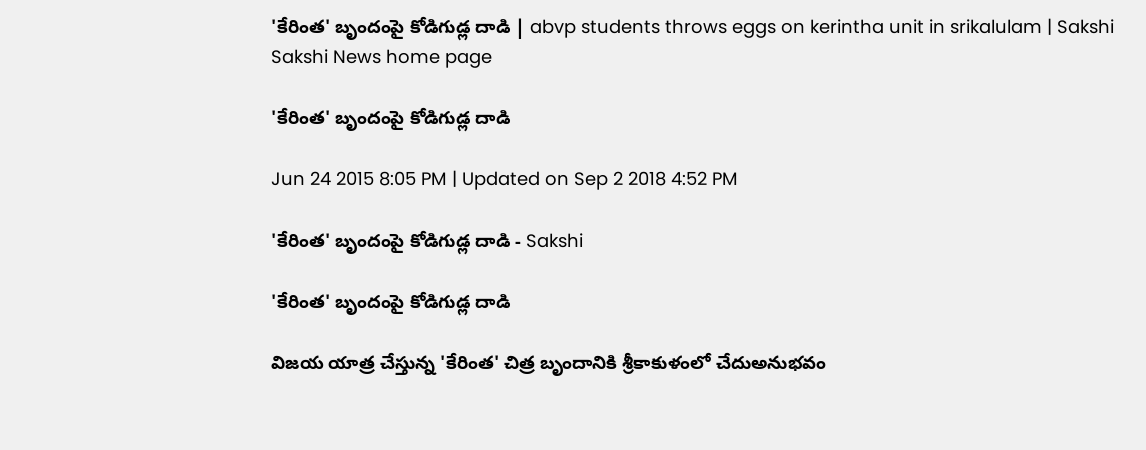'కేరింత' బృందంపై కోడిగుడ్ల దాడి | abvp students throws eggs on kerintha unit in srikalulam | Sakshi
Sakshi News home page

'కేరింత' బృందంపై కోడిగుడ్ల దాడి

Jun 24 2015 8:05 PM | Updated on Sep 2 2018 4:52 PM

'కేరింత' బృందంపై కోడిగుడ్ల దాడి - Sakshi

'కేరింత' బృందంపై కోడిగుడ్ల దాడి

విజయ యాత్ర చేస్తున్న 'కేరింత' చిత్ర బృందానికి శ్రీకాకుళంలో చేదుఅనుభవం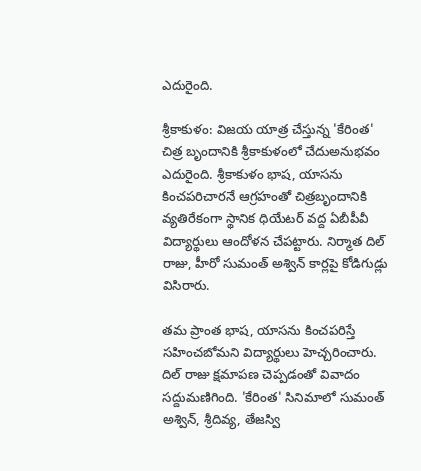ఎదురైంది.

శ్రీకాకుళం: విజయ యాత్ర చేస్తున్న 'కేరింత' చిత్ర బృందానికి శ్రీకాకుళంలో చేదుఅనుభవం ఎదురైంది. శ్రీకాకుళం భాష, యాసను కించపరిచారనే ఆగ్రహంతో చిత్రబృందానికి వ్యతిరేకంగా స్థానిక ధియేటర్ వద్ద ఏబీపీవీ విద్యార్థులు ఆందోళన చేపట్టారు. నిర్మాత దిల్ రాజు, హీరో సుమంత్ అశ్విన్ కార్లపై కోడిగుడ్లు విసిరారు.

తమ ప్రాంత భాష, యాసను కించపరిస్తే సహించబోమని విద్యార్థులు హెచ్చరించారు. దిల్ రాజు క్షమాపణ చెప్పడంతో వివాదం సద్దుమణిగింది. 'కేరింత' సినిమాలో సుమంత్ అశ్విన్, శ్రీదివ్య, తేజస్వి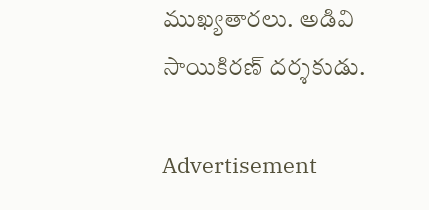ముఖ్యతారలు. అడివి సాయికిరణ్ దర్శకుడు.

Advertisement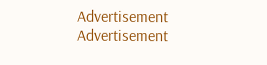Advertisement
Advertisement